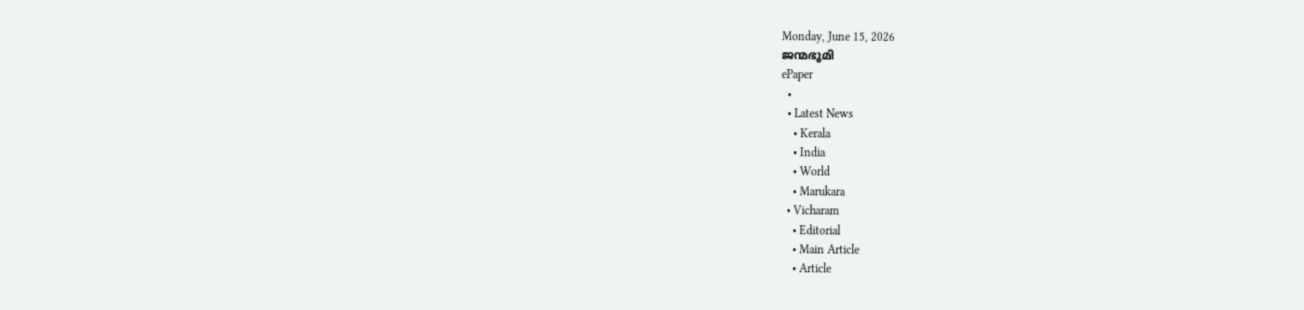Monday, June 15, 2026
ജന്മഭൂമി
ePaper
  •
  • Latest News
    • Kerala
    • India
    • World
    • Marukara
  • Vicharam
    • Editorial
    • Main Article
    • Article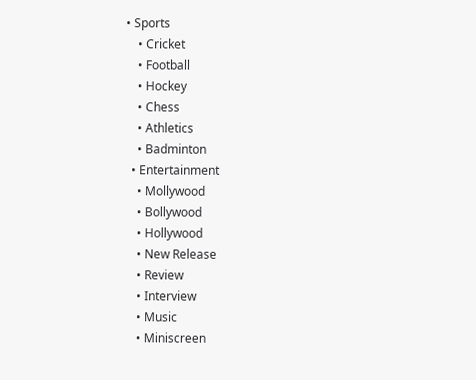• Sports
    • Cricket
    • Football
    • Hockey
    • Chess
    • Athletics
    • Badminton
  • Entertainment
    • Mollywood
    • Bollywood
    • Hollywood
    • New Release
    • Review
    • Interview
    • Music
    • Miniscreen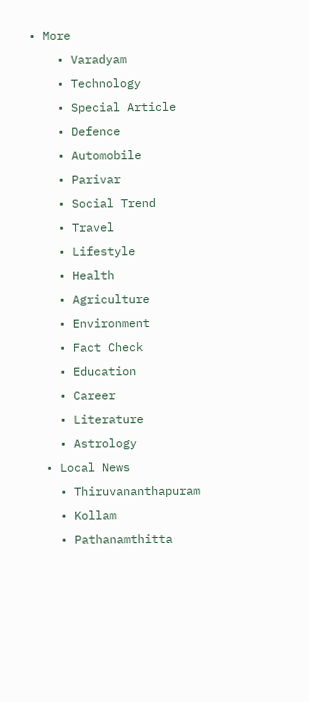• More
    • Varadyam
    • Technology
    • Special Article
    • Defence
    • Automobile
    • Parivar
    • Social Trend
    • Travel
    • Lifestyle
    • Health
    • Agriculture
    • Environment
    • Fact Check
    • Education
    • Career
    • Literature
    • Astrology
  • Local News
    • Thiruvananthapuram
    • Kollam
    • Pathanamthitta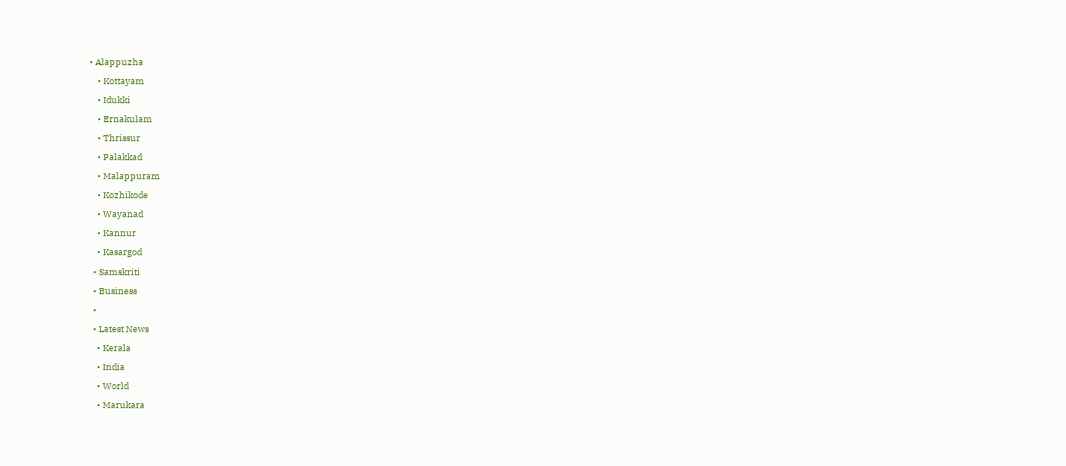• Alappuzha
    • Kottayam
    • Idukki
    • Ernakulam
    • Thrissur
    • Palakkad
    • Malappuram
    • Kozhikode
    • Wayanad
    • Kannur
    • Kasargod
  • Samskriti
  • Business
  •
  • Latest News
    • Kerala
    • India
    • World
    • Marukara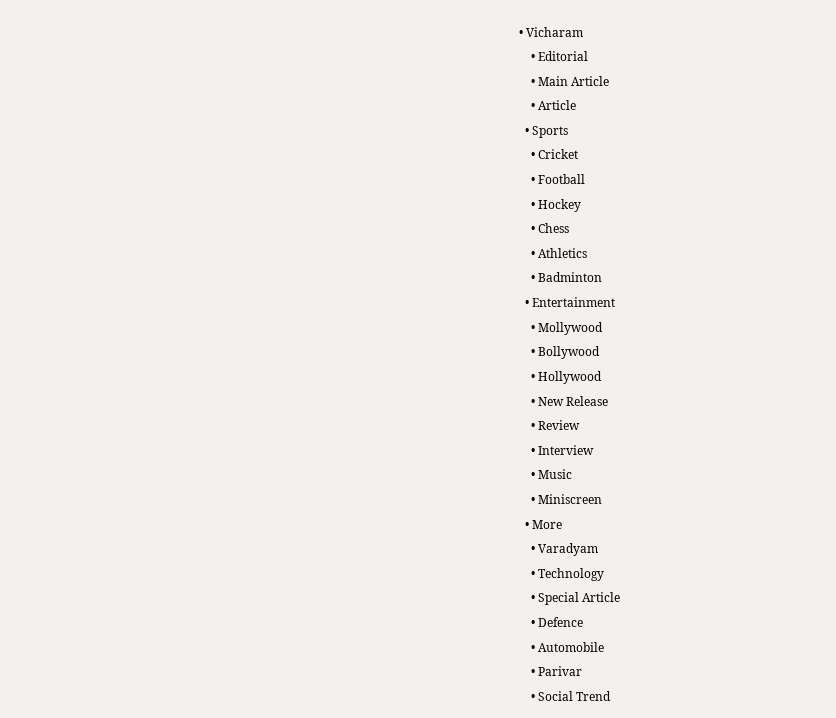• Vicharam
    • Editorial
    • Main Article
    • Article
  • Sports
    • Cricket
    • Football
    • Hockey
    • Chess
    • Athletics
    • Badminton
  • Entertainment
    • Mollywood
    • Bollywood
    • Hollywood
    • New Release
    • Review
    • Interview
    • Music
    • Miniscreen
  • More
    • Varadyam
    • Technology
    • Special Article
    • Defence
    • Automobile
    • Parivar
    • Social Trend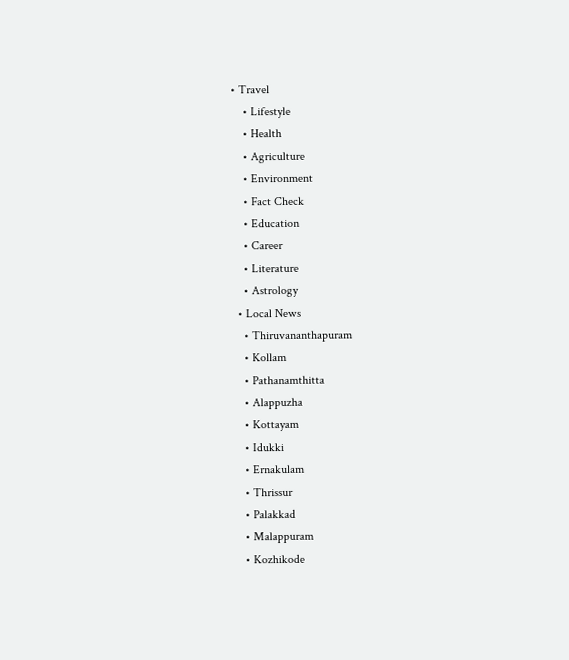• Travel
    • Lifestyle
    • Health
    • Agriculture
    • Environment
    • Fact Check
    • Education
    • Career
    • Literature
    • Astrology
  • Local News
    • Thiruvananthapuram
    • Kollam
    • Pathanamthitta
    • Alappuzha
    • Kottayam
    • Idukki
    • Ernakulam
    • Thrissur
    • Palakkad
    • Malappuram
    • Kozhikode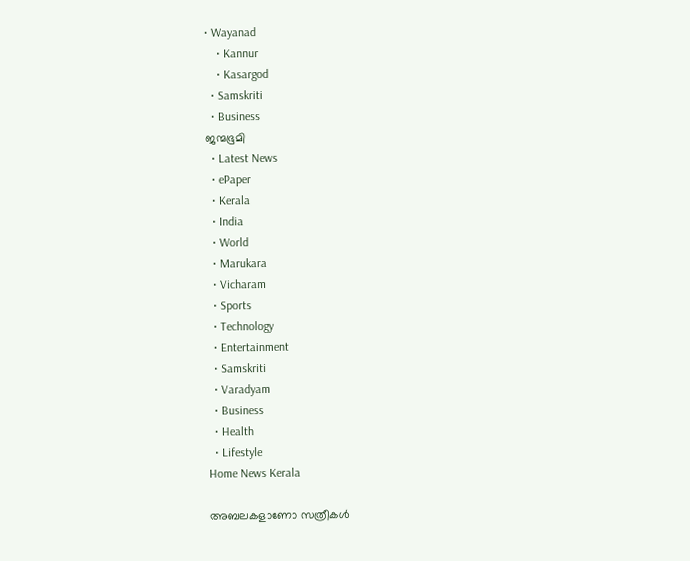• Wayanad
    • Kannur
    • Kasargod
  • Samskriti
  • Business
ജന്മഭൂമി
  • Latest News
  • ePaper
  • Kerala
  • India
  • World
  • Marukara
  • Vicharam
  • Sports
  • Technology
  • Entertainment
  • Samskriti
  • Varadyam
  • Business
  • Health
  • Lifestyle
Home News Kerala

അബലകളാണോ സത്രീകള്‍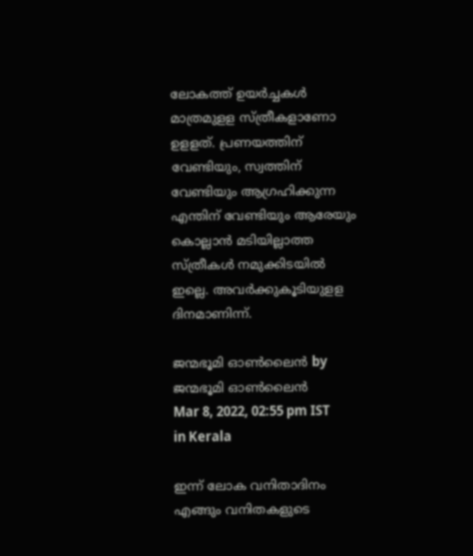ലോകത്ത് ഉയര്‍ച്ചകള്‍ മാത്രമുളള സ്ത്രീകളാണോ ഉളളത്. പ്രണയത്തിന് വേണ്ടിയും, സ്വത്തിന് വേണ്ടിയും ആഗ്രഹിക്കുന്ന എന്തിന് വേണ്ടിയും ആരേയും കൊല്ലാന്‍ മടിയില്ലാത്ത സ്ത്രീകള്‍ നമുക്കിടയില്‍ ഇല്ലെ. അവര്‍ക്കുകൂടിയുളള ദിനമാണിന്ന്.

ജന്മഭൂമി ഓണ്‍ലൈന്‍ by ജന്മഭൂമി ഓണ്‍ലൈന്‍
Mar 8, 2022, 02:55 pm IST
in Kerala

ഇന്ന് ലോക വനിതാദിനം എങ്ങും വനിതകളുടെ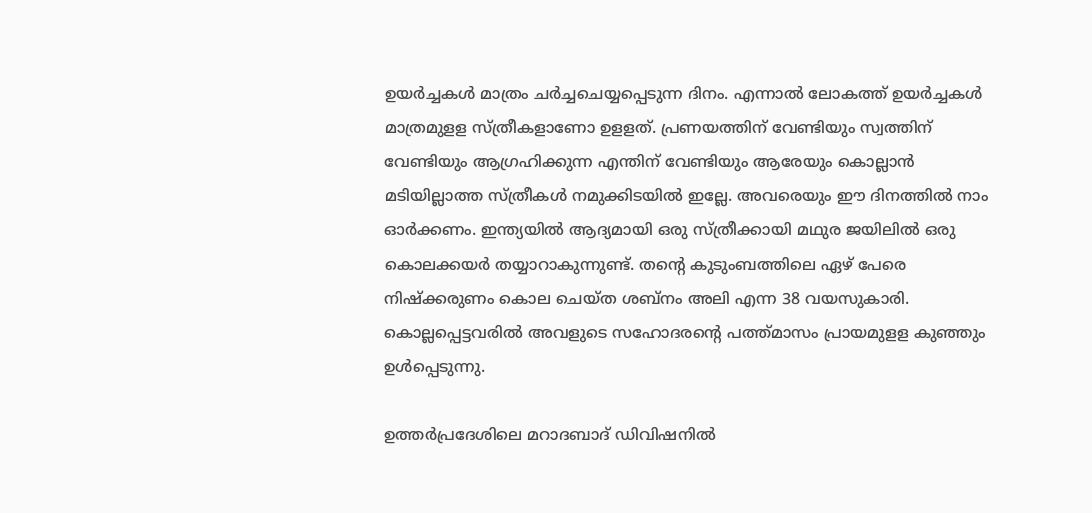ഉയര്‍ച്ചകള്‍ മാത്രം ചര്‍ച്ചചെയ്യപ്പെടുന്ന ദിനം. എന്നാല്‍ ലോകത്ത് ഉയര്‍ച്ചകള്‍ മാത്രമുളള സ്ത്രീകളാണോ ഉളളത്. പ്രണയത്തിന് വേണ്ടിയും സ്വത്തിന് വേണ്ടിയും ആഗ്രഹിക്കുന്ന എന്തിന് വേണ്ടിയും ആരേയും കൊല്ലാന്‍ മടിയില്ലാത്ത സ്ത്രീകള്‍ നമുക്കിടയില്‍ ഇല്ലേ. അവരെയും ഈ ദിനത്തിൽ നാം ഓർക്കണം. ഇന്ത്യയില്‍ ആദ്യമായി ഒരു സ്ത്രീക്കായി മഥുര ജയിലില്‍ ഒരു കൊലക്കയര്‍ തയ്യാറാകുന്നുണ്ട്. തന്റെ കുടുംബത്തിലെ ഏഴ് പേരെ നിഷ്‌ക്കരുണം കൊല ചെയ്ത ശബ്‌നം അലി എന്ന 38 വയസുകാരി. കൊല്ലപ്പെട്ടവരിൽ അവളുടെ സഹോദരന്റെ പത്ത്മാസം പ്രായമുളള കുഞ്ഞും ഉള്‍പ്പെടുന്നു.

ഉത്തര്‍പ്രദേശിലെ മറാദബാദ് ഡിവിഷനില്‍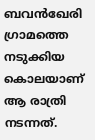ബവന്‍ഖേരി ഗ്രാമത്തെ നടുക്കിയ കൊലയാണ് ആ രാത്രി നടന്നത്.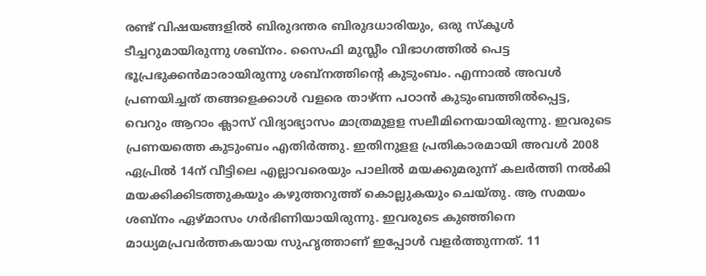രണ്ട് വിഷയങ്ങളില്‍ ബിരുദന്തര ബിരുദധാരിയും, ഒരു സ്‌കൂള്‍ ടീച്ചറുമായിരുന്നു ശബ്‌നം. സൈഫി മുസ്ലീം വിഭാഗത്തില്‍ പെട്ട ഭൂപ്രഭുക്കന്‍മാരായിരുന്നു ശബ്‌നത്തിന്റെ കുടുംബം. എന്നാല്‍ അവള്‍ പ്രണയിച്ചത് തങ്ങളെക്കാള്‍ വളരെ താഴ്ന്ന പഠാന്‍ കുടുംബത്തില്‍പ്പെട്ട, വെറും ആറാം ക്ലാസ് വിദ്യാഭ്യാസം മാത്രമുളള സലീമിനെയായിരുന്നു. ഇവരുടെ പ്രണയത്തെ കുടുംബം എതിര്‍ത്തു. ഇതിനുളള പ്രതികാരമായി അവള്‍ 2008 ഏപ്രില്‍ 14ന് വീട്ടിലെ എല്ലാവരെയും പാലില്‍ മയക്കുമരുന്ന് കലര്‍ത്തി നല്‍കി മയക്കിക്കിടത്തുകയും കഴുത്തറുത്ത് കൊല്ലുകയും ചെയ്തു. ആ സമയം ശബ്‌നം ഏഴ്മാസം ഗര്‍ഭിണിയായിരുന്നു. ഇവരുടെ കുഞ്ഞിനെ മാധ്യമപ്രവര്‍ത്തകയായ സുഹൃത്താണ് ഇപ്പോള്‍ വളര്‍ത്തുന്നത്. 11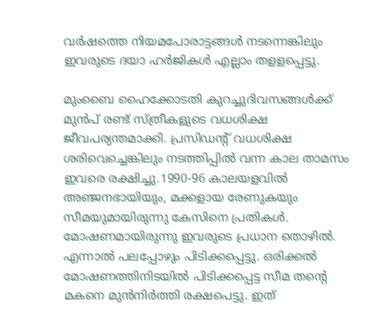വര്‍ഷത്തെ നിയമപോരാട്ടങ്ങള്‍ നടന്നെങ്കിലും ഇവരുടെ ദയാ ഹര്‍ജികള്‍ എല്ലാം തളളപ്പെട്ടു.

മുംബൈ ഹൈക്കോടതി കുറച്ചുദിവസങ്ങള്‍ക്ക് മുന്‍പ് രണ്ട് സ്ത്രീകളുടെ വധശിക്ഷ ജീവപര്യന്തമാക്കി. പ്രസിഡൻ്റ് വധശിക്ഷ ശരിവെച്ചെങ്കിലും നടത്തിപ്പില്‍ വന്ന കാല താമസം ഇവരെ രക്ഷിച്ചു.1990-96 കാലയളവില്‍ അഞ്ജനഭായിയും, മക്കളായ രേണുകയും സീമയുമായിരുന്നു കേസിനെ പ്രതികള്‍. മോഷണമായിരുന്നു ഇവരുടെ പ്രധാന തൊഴില്‍. എന്നാല്‍ പലപ്പോഴും പിടിക്കപ്പെട്ടു. ഒരിക്കല്‍ മോഷണത്തിനിടയില്‍ പിടിക്കപ്പെട്ട സീമ തന്റെ മകനെ മുന്‍നിര്‍ത്തി രക്ഷപെട്ടു. ഇത്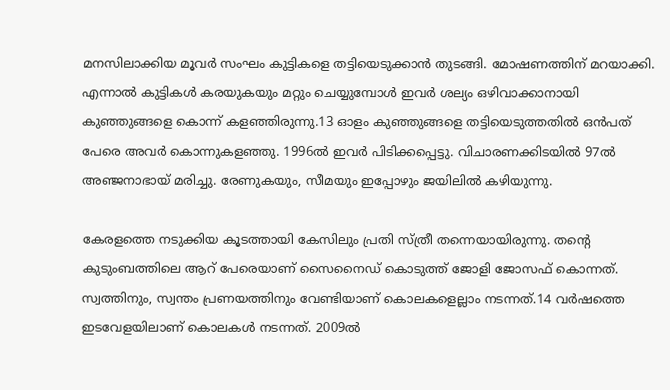മനസിലാക്കിയ മൂവര്‍ സംഘം കുട്ടികളെ തട്ടിയെടുക്കാന്‍ തുടങ്ങി. മോഷണത്തിന് മറയാക്കി. എന്നാല്‍ കുട്ടികള്‍ കരയുകയും മറ്റും ചെയ്യുമ്പോള്‍ ഇവര്‍ ശല്യം ഒഴിവാക്കാനായി കുഞ്ഞുങ്ങളെ കൊന്ന് കളഞ്ഞിരുന്നു.13 ഓളം കുഞ്ഞുങ്ങളെ തട്ടിയെടുത്തതില്‍ ഒന്‍പത് പേരെ അവര്‍ കൊന്നുകളഞ്ഞു. 1996ല്‍ ഇവര്‍ പിടിക്കപ്പെട്ടു. വിചാരണക്കിടയില്‍ 97ല്‍ അഞ്ജനാഭായ് മരിച്ചു. രേണുകയും, സീമയും ഇപ്പോഴും ജയിലില്‍ കഴിയുന്നു.

കേരളത്തെ നടുക്കിയ കൂടത്തായി കേസിലും പ്രതി സ്ത്രീ തന്നെയായിരുന്നു. തന്റെ കുടുംബത്തിലെ ആറ് പേരെയാണ് സൈനൈഡ് കൊടുത്ത് ജോളി ജോസഫ് കൊന്നത്. സ്വത്തിനും, സ്വന്തം പ്രണയത്തിനും വേണ്ടിയാണ് കൊലകളെല്ലാം നടന്നത്.14 വര്‍ഷത്തെ ഇടവേളയിലാണ് കൊലകള്‍ നടന്നത്. 2009ല്‍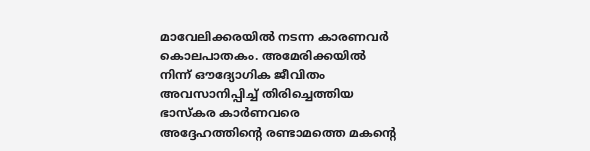മാവേലിക്കരയില്‍ നടന്ന കാരണവര്‍ കൊലപാതകം. അമേരിക്കയില്‍ നിന്ന് ഔദ്യോഗിക ജീവിതം അവസാനിപ്പിച്ച് തിരിച്ചെത്തിയ ഭാസ്‌കര കാര്‍ണവരെ അദ്ദേഹത്തിന്റെ രണ്ടാമത്തെ മകന്റെ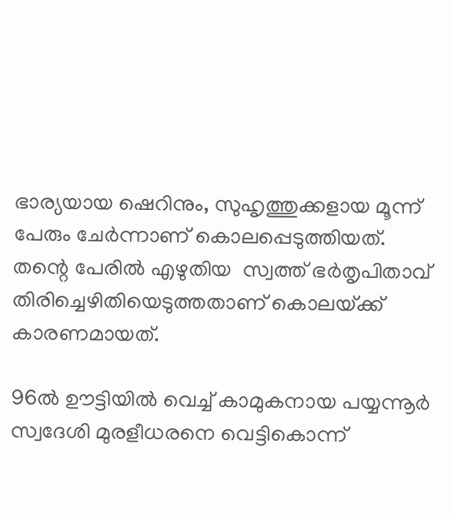ഭാര്യയായ ഷെറിനും, സുഹൃത്തുക്കളായ മൂന്ന് പേരും ചേര്‍ന്നാണ് കൊലപ്പെടുത്തിയത്. തന്റെ പേരില്‍ എഴുതിയ  സ്വത്ത് ഭര്‍തൃപിതാവ് തിരിച്ചെഴിതിയെടുത്തതാണ് കൊലയ്‌ക്ക് കാരണമായത്.

96ല്‍ ഊട്ടിയില്‍ വെച്ച് കാമുകനായ പയ്യന്നൂര്‍ സ്വദേശി മുരളീധരനെ വെട്ടികൊന്ന്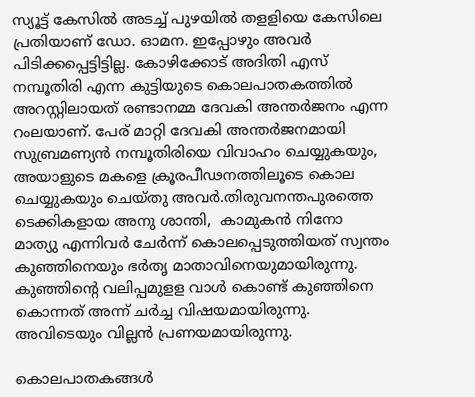സ്യൂട്ട് കേസില്‍ അടച്ച് പുഴയില്‍ തളളിയെ കേസിലെ പ്രതിയാണ് ഡോ. ഓമന. ഇപ്പോഴും അവര്‍ പിടിക്കപ്പെട്ടിട്ടില്ല. കോഴിക്കോട് അദിതി എസ് നമ്പൂതിരി എന്ന കുട്ടിയുടെ കൊലപാതകത്തില്‍ അറസ്റ്റിലായത് രണ്ടാനമ്മ ദേവകി അന്തര്‍ജനം എന്ന റംലയാണ്. പേര് മാറ്റി ദേവകി അന്തര്‍ജനമായി സുബ്രമണ്യന്‍ നമ്പൂതിരിയെ വിവാഹം ചെയ്യുകയും, അയാളുടെ മകളെ ക്രൂരപീഢനത്തിലൂടെ കൊല ചെയ്യുകയും ചെയ്തു അവര്‍.തിരുവനന്തപുരത്തെ ടെക്കികളായ അനു ശാന്തി,  കാമുകന്‍ നിനോ മാത്യു എന്നിവര്‍ ചേര്‍ന്ന് കൊലപ്പെടുത്തിയത് സ്വന്തം കുഞ്ഞിനെയും ഭർതൃ മാതാവിനെയുമായിരുന്നു. കുഞ്ഞിന്റെ വലിപ്പമുളള വാള്‍ കൊണ്ട് കുഞ്ഞിനെ കൊന്നത് അന്ന് ചര്‍ച്ച വിഷയമായിരുന്നു.  അവിടെയും വില്ലന്‍ പ്രണയമായിരുന്നു.

കൊലപാതകങ്ങള്‍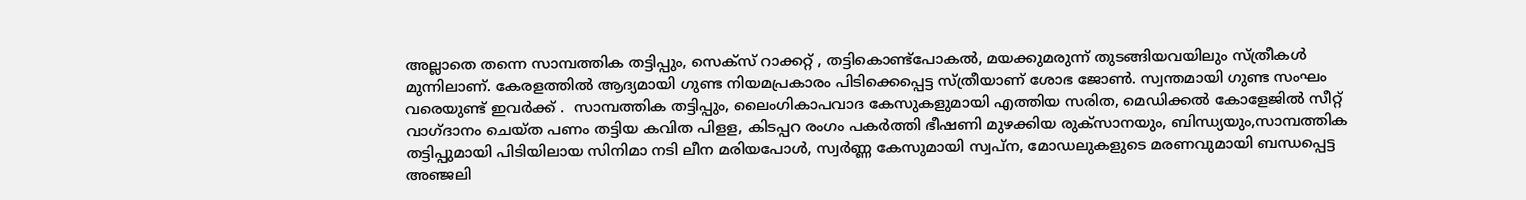അല്ലാതെ തന്നെ സാമ്പത്തിക തട്ടിപ്പും, സെക്‌സ് റാക്കറ്റ് , തട്ടികൊണ്ട്‌പോകല്‍, മയക്കുമരുന്ന് തുടങ്ങിയവയിലും സ്ത്രീകള്‍ മുന്നിലാണ്. കേരളത്തില്‍ ആദ്യമായി ഗുണ്ട നിയമപ്രകാരം പിടിക്കെപ്പെട്ട സ്ത്രീയാണ് ശോഭ ജോണ്‍. സ്വന്തമായി ഗുണ്ട സംഘം വരെയുണ്ട് ഇവര്‍ക്ക് .  സാമ്പത്തിക തട്ടിപ്പും, ലൈംഗികാപവാദ കേസുകളുമായി എത്തിയ സരിത, മെഡിക്കല്‍ കോളേജില്‍ സീറ്റ് വാഗ്ദാനം ചെയ്ത പണം തട്ടിയ കവിത പിളള, കിടപ്പറ രംഗം പകര്‍ത്തി ഭീഷണി മുഴക്കിയ രുക്‌സാനയും, ബിന്ധ്യയും,സാമ്പത്തിക തട്ടിപ്പുമായി പിടിയിലായ സിനിമാ നടി ലീന മരിയപോള്‍, സ്വര്‍ണ്ണ കേസുമായി സ്വപ്‌ന, മോഡലുകളുടെ മരണവുമായി ബന്ധപ്പെട്ട അഞ്ജലി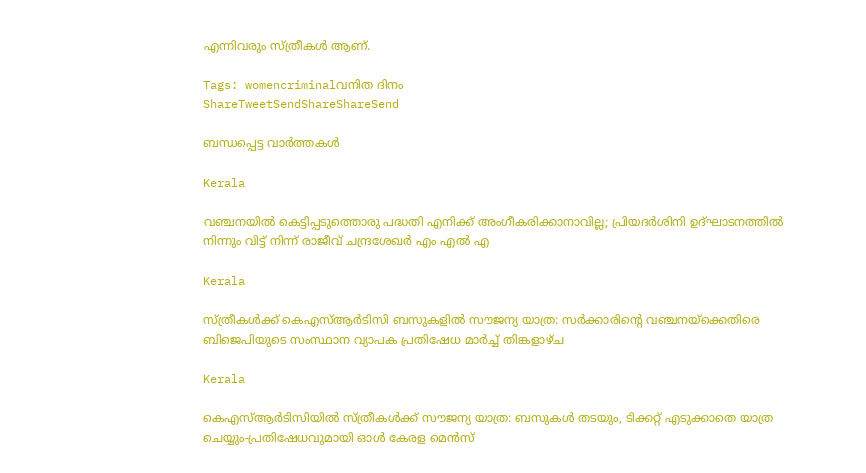എന്നിവരും സ്ത്രീകള്‍ ആണ്.

Tags: womencriminalവനിത ദിനം
ShareTweetSendShareShareSend

ബന്ധപ്പെട്ട വാര്‍ത്തകള്‍

Kerala

വഞ്ചനയിൽ കെട്ടിപ്പടുത്തൊരു പദ്ധതി എനിക്ക് അംഗീകരിക്കാനാവില്ല; പ്രിയദർശിനി ഉദ്ഘാടനത്തിൽ നിന്നും വിട്ട് നിന്ന് രാജീവ് ചന്ദ്രശേഖർ എം എൽ എ

Kerala

സ്ത്രീകള്‍ക്ക് കെഎസ്ആര്‍ടിസി ബസുകളില്‍ സൗജന്യ യാത്ര: സര്‍ക്കാരിന്റെ വഞ്ചനയ്‌ക്കെതിരെ ബിജെപിയുടെ സംസ്ഥാന വ്യാപക പ്രതിഷേധ മാര്‍ച്ച് തിങ്കളാഴ്ച

Kerala

കെഎസ്ആര്‍ടിസിയില്‍ സ്ത്രീകള്‍ക്ക് സൗജന്യ യാത്ര: ബസുകള്‍ തടയും, ടിക്കറ്റ് എടുക്കാതെ യാത്ര ചെയ്യും-പ്രതിഷേധവുമായി ഓള്‍ കേരള മെന്‍സ്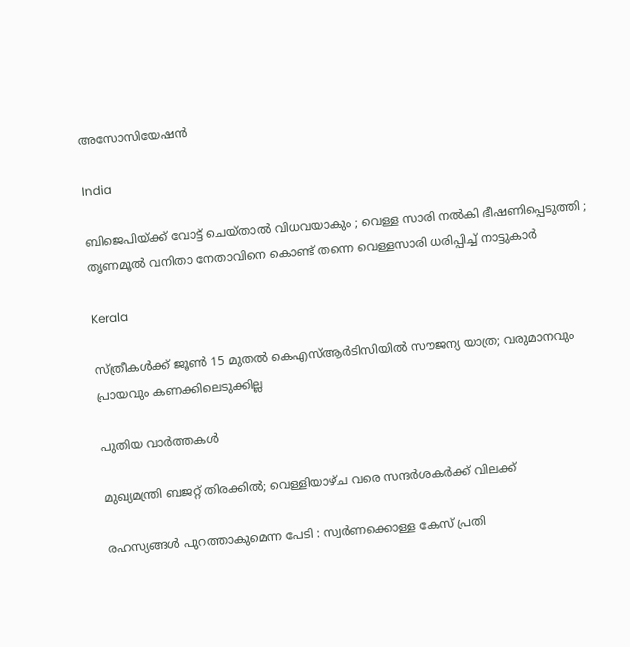അസോസിയേഷന്‍

India

ബിജെപിയ്‌ക്ക് വോട്ട് ചെയ്താൽ വിധവയാകും ; വെള്ള സാരി നൽകി ഭീഷണിപ്പെടുത്തി ; തൃണമൂൽ വനിതാ നേതാവിനെ കൊണ്ട് തന്നെ വെള്ളസാരി ധരിപ്പിച്ച് നാട്ടുകാർ

Kerala

സ്ത്രീകൾക്ക് ജൂൺ 15 മുതൽ കെഎസ്ആർടിസിയിൽ സൗജന്യ യാത്ര; വരുമാനവും പ്രായവും കണക്കിലെടുക്കില്ല

പുതിയ വാര്‍ത്തകള്‍

മുഖ്യമന്ത്രി ബജറ്റ് തിരക്കില്‍; വെള്ളിയാഴ്ച വരെ സന്ദര്‍ശകര്‍ക്ക് വിലക്ക്

രഹസ്യങ്ങള്‍ പുറത്താകുമെന്ന പേടി : സ്വര്‍ണക്കൊള്ള കേസ് പ്രതി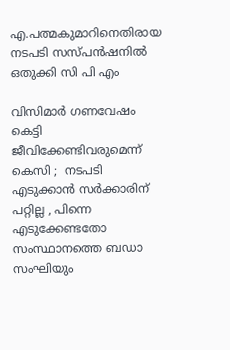എ.പത്മകുമാറിനെതിരായ നടപടി സസ്പന്‍ഷനില്‍ ഒതുക്കി സി പി എം

വിസിമാർ ഗണവേഷം കെട്ടി ജീവിക്കേണ്ടിവരുമെന്ന് കെസി ;  നടപടി എടുക്കാൻ സർക്കാരിന് പറ്റില്ല , പിന്നെ എടുക്കേണ്ടതോ സംസ്ഥാനത്തെ ബഡാ സംഘിയും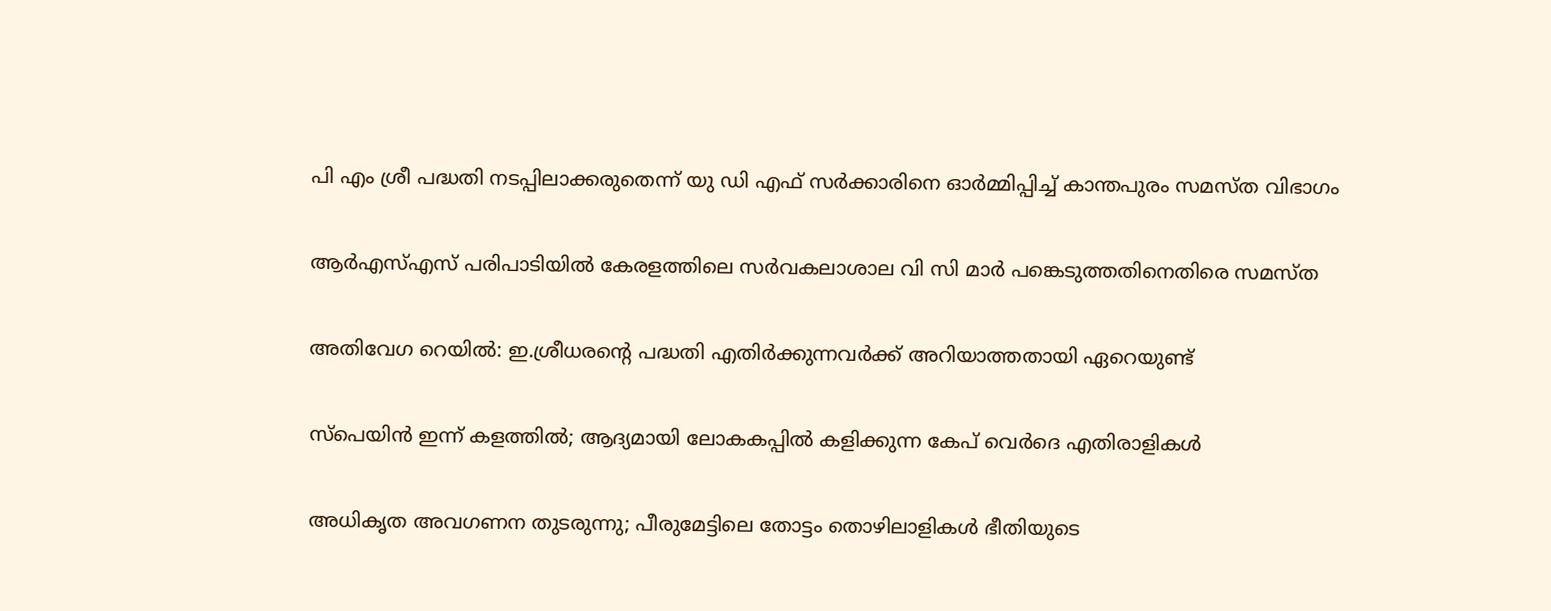പി എം ശ്രീ പദ്ധതി നടപ്പിലാക്കരുതെന്ന് യു ഡി എഫ് സര്‍ക്കാരിനെ ഓര്‍മ്മിപ്പിച്ച് കാന്തപുരം സമസ്ത വിഭാഗം

ആര്‍എസ്എസ് പരിപാടിയില്‍ കേരളത്തിലെ സര്‍വകലാശാല വി സി മാര്‍ പങ്കെടുത്തതിനെതിരെ സമസ്ത

അതിവേഗ റെയിൽ: ഇ.ശ്രീധരന്റെ പദ്ധതി എതിർക്കുന്നവർക്ക് അറിയാത്തതായി ഏറെയുണ്ട്

സ്പെയിൻ ഇന്ന് കളത്തിൽ; ആദ്യമായി ലോകകപ്പില്‍ കളിക്കുന്ന കേപ് വെര്‍ദെ എതിരാളികൾ

അധികൃത അവഗണന തുടരുന്നു; പീരുമേട്ടിലെ തോട്ടം തൊഴിലാളികള്‍ ഭീതിയുടെ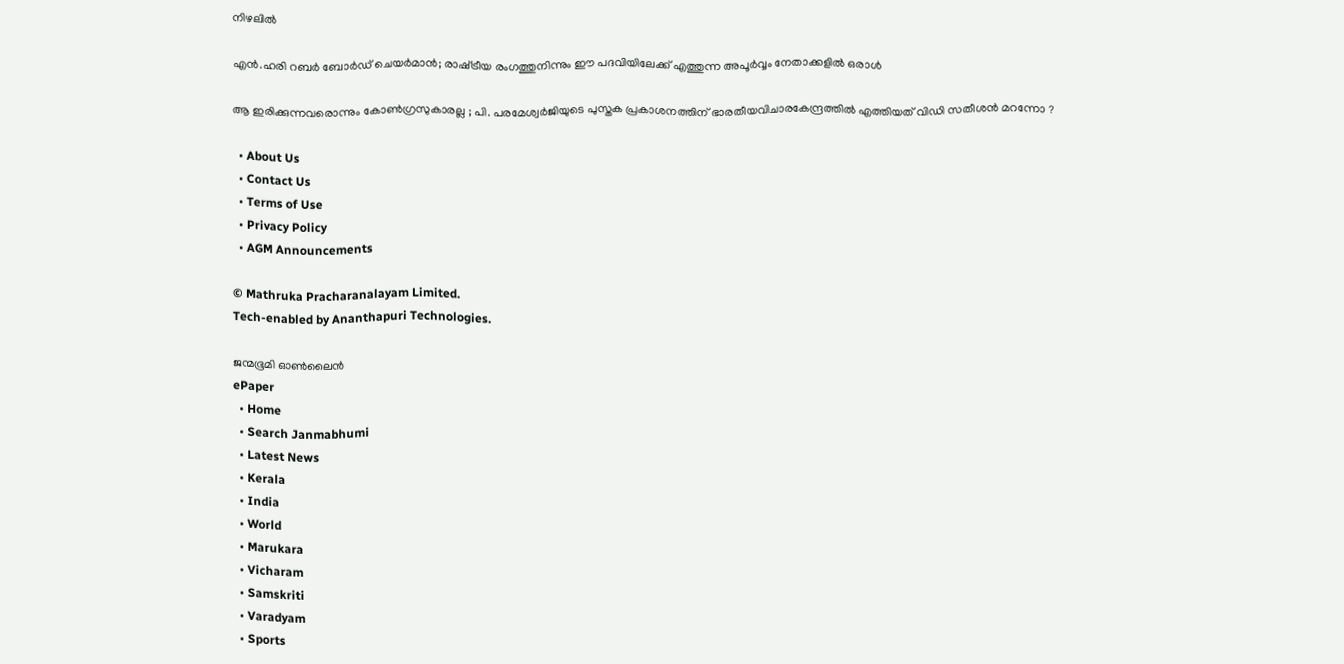നിഴലില്‍

എൻ.ഹരി റബർ ബോർഡ് ചെയർമാൻ; രാഷ്‌ട്രീയ രംഗത്തുനിന്നും ഈ പദവിയിലേക്ക് എത്തുന്ന അപൂര്‍വ്വം നേതാക്കളില്‍ ഒരാൾ

ആ ഇരിക്കുന്നവരൊന്നും കോൺഗ്രസുകാരല്ല ; പി. പരമേശ്വര്‍ജിയുടെ പുസ്തക പ്രകാശനത്തിന് ഭാരതീയവിചാരകേന്ദ്രത്തിൽ എത്തിയത് വിഡി സതീശൻ മറന്നോ ?

  • About Us
  • Contact Us
  • Terms of Use
  • Privacy Policy
  • AGM Announcements

© Mathruka Pracharanalayam Limited.
Tech-enabled by Ananthapuri Technologies.

ജന്മഭൂമി ഓണ്‍ലൈന്‍
ePaper
  • Home
  • Search Janmabhumi
  • Latest News
  • Kerala
  • India
  • World
  • Marukara
  • Vicharam
  • Samskriti
  • Varadyam
  • Sports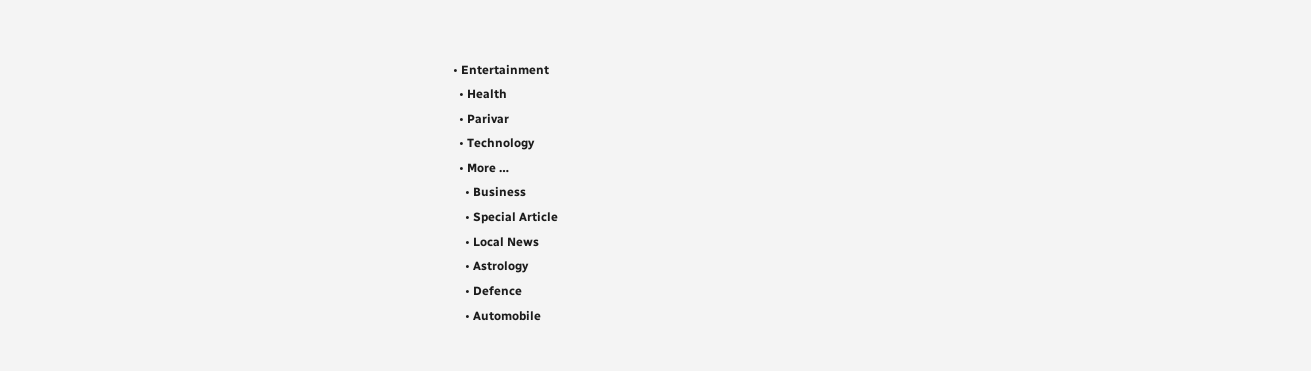• Entertainment
  • Health
  • Parivar
  • Technology
  • More …
    • Business
    • Special Article
    • Local News
    • Astrology
    • Defence
    • Automobile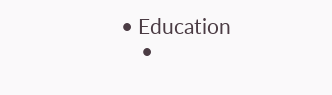• Education
    •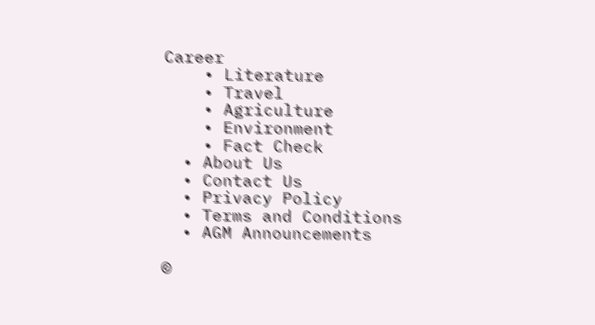Career
    • Literature
    • Travel
    • Agriculture
    • Environment
    • Fact Check
  • About Us
  • Contact Us
  • Privacy Policy
  • Terms and Conditions
  • AGM Announcements

©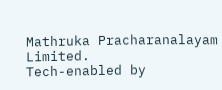Mathruka Pracharanalayam Limited.
Tech-enabled by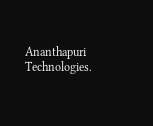Ananthapuri Technologies.